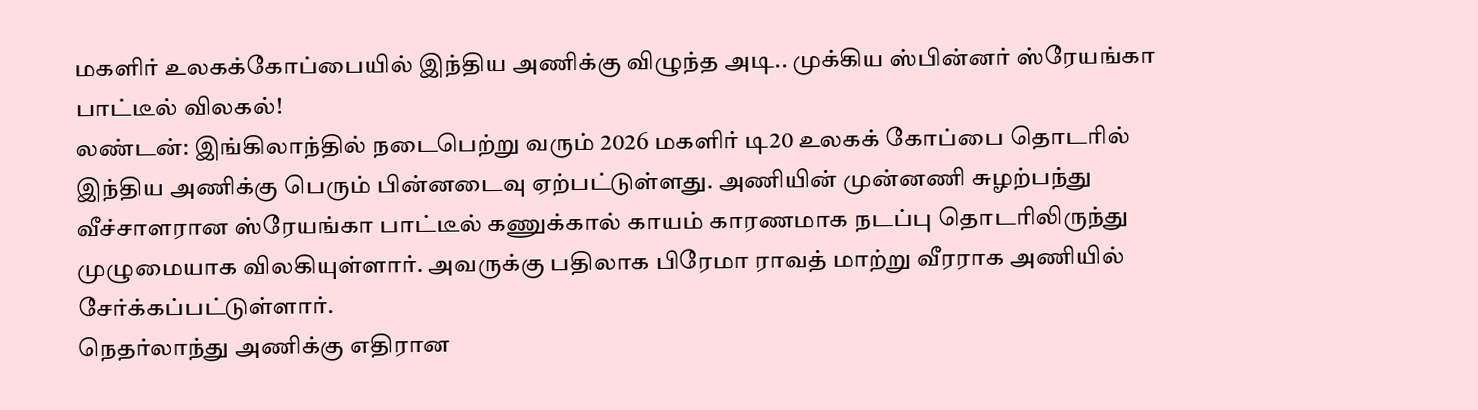மகளிர் உலகக்கோப்பையில் இந்திய அணிக்கு விழுந்த அடி.. முக்கிய ஸ்பின்னர் ஸ்ரேயங்கா பாட்டீல் விலகல்!
லண்டன்: இங்கிலாந்தில் நடைபெற்று வரும் 2026 மகளிர் டி20 உலகக் கோப்பை தொடரில் இந்திய அணிக்கு பெரும் பின்னடைவு ஏற்பட்டுள்ளது. அணியின் முன்னணி சுழற்பந்து வீச்சாளரான ஸ்ரேயங்கா பாட்டீல் கணுக்கால் காயம் காரணமாக நடப்பு தொடரிலிருந்து முழுமையாக விலகியுள்ளார். அவருக்கு பதிலாக பிரேமா ராவத் மாற்று வீரராக அணியில் சேர்க்கப்பட்டுள்ளார்.
நெதர்லாந்து அணிக்கு எதிரான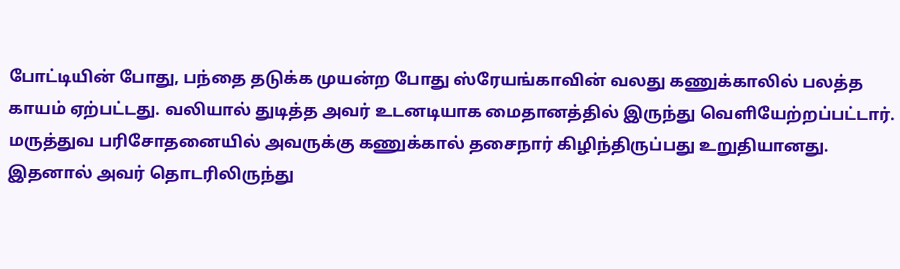போட்டியின் போது, பந்தை தடுக்க முயன்ற போது ஸ்ரேயங்காவின் வலது கணுக்காலில் பலத்த காயம் ஏற்பட்டது. வலியால் துடித்த அவர் உடனடியாக மைதானத்தில் இருந்து வெளியேற்றப்பட்டார். மருத்துவ பரிசோதனையில் அவருக்கு கணுக்கால் தசைநார் கிழிந்திருப்பது உறுதியானது. இதனால் அவர் தொடரிலிருந்து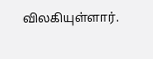விலகியுள்ளார்.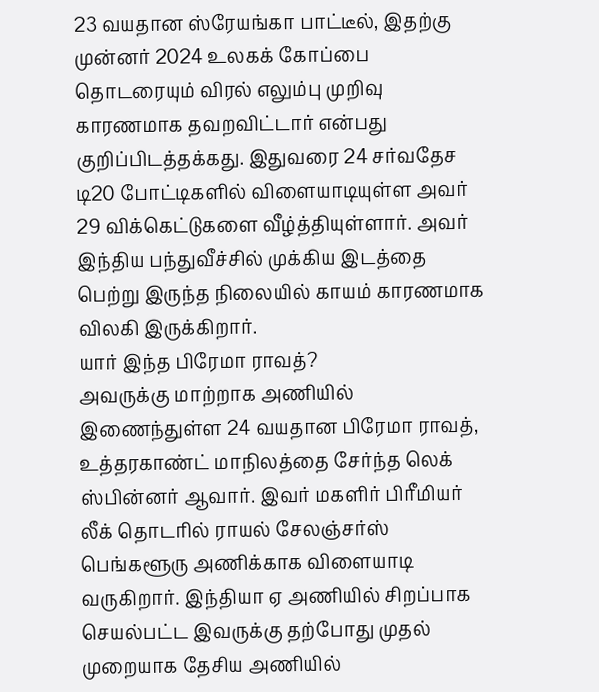23 வயதான ஸ்ரேயங்கா பாட்டீல், இதற்கு முன்னர் 2024 உலகக் கோப்பை தொடரையும் விரல் எலும்பு முறிவு காரணமாக தவறவிட்டார் என்பது குறிப்பிடத்தக்கது. இதுவரை 24 சர்வதேச டி20 போட்டிகளில் விளையாடியுள்ள அவர் 29 விக்கெட்டுகளை வீழ்த்தியுள்ளார். அவர் இந்திய பந்துவீச்சில் முக்கிய இடத்தை பெற்று இருந்த நிலையில் காயம் காரணமாக விலகி இருக்கிறார்.
யார் இந்த பிரேமா ராவத்?
அவருக்கு மாற்றாக அணியில் இணைந்துள்ள 24 வயதான பிரேமா ராவத், உத்தரகாண்ட் மாநிலத்தை சேர்ந்த லெக் ஸ்பின்னர் ஆவார். இவர் மகளிர் பிரீமியர் லீக் தொடரில் ராயல் சேலஞ்சர்ஸ் பெங்களூரு அணிக்காக விளையாடி வருகிறார். இந்தியா ஏ அணியில் சிறப்பாக செயல்பட்ட இவருக்கு தற்போது முதல் முறையாக தேசிய அணியில்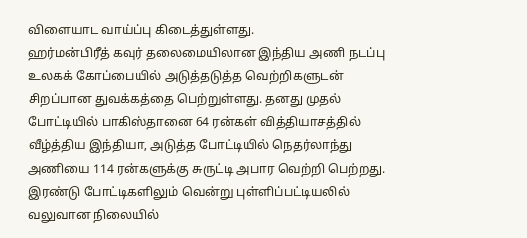விளையாட வாய்ப்பு கிடைத்துள்ளது.
ஹர்மன்பிரீத் கவுர் தலைமையிலான இந்திய அணி நடப்பு உலகக் கோப்பையில் அடுத்தடுத்த வெற்றிகளுடன் சிறப்பான துவக்கத்தை பெற்றுள்ளது. தனது முதல் போட்டியில் பாகிஸ்தானை 64 ரன்கள் வித்தியாசத்தில் வீழ்த்திய இந்தியா, அடுத்த போட்டியில் நெதர்லாந்து அணியை 114 ரன்களுக்கு சுருட்டி அபார வெற்றி பெற்றது.
இரண்டு போட்டிகளிலும் வென்று புள்ளிப்பட்டியலில் வலுவான நிலையில்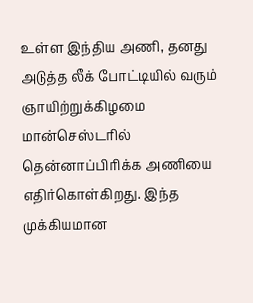உள்ள இந்திய அணி, தனது அடுத்த லீக் போட்டியில் வரும் ஞாயிற்றுக்கிழமை மான்செஸ்டரில் தென்னாப்பிரிக்க அணியை எதிர்கொள்கிறது. இந்த முக்கியமான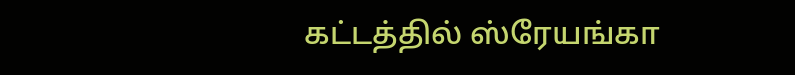கட்டத்தில் ஸ்ரேயங்கா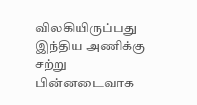விலகியிருப்பது இந்திய அணிக்கு சற்று பின்னடைவாக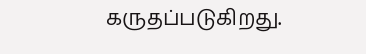கருதப்படுகிறது.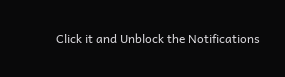Click it and Unblock the Notifications